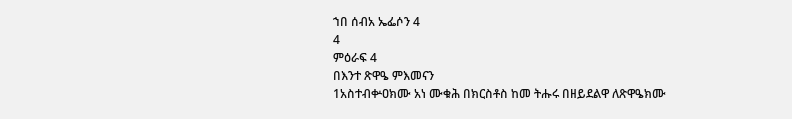ኀበ ሰብአ ኤፌሶን 4
4
ምዕራፍ 4
በእንተ ጽዋዔ ምእመናን
1አስተብቍዐክሙ አነ ሙቁሕ በክርስቶስ ከመ ትሑሩ በዘይደልዋ ለጽዋዔክሙ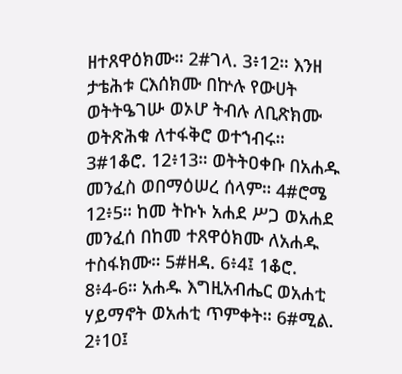ዘተጸዋዕክሙ። 2#ገላ. 3፥12። እንዘ ታቴሕቱ ርእሰክሙ በኵሉ የውሀት ወትትዔገሡ ወኦሆ ትብሉ ለቢጽክሙ ወትጽሕቁ ለተፋቅሮ ወተኀብሩ። 3#1ቆሮ. 12፥13። ወትትዐቀቡ በአሐዱ መንፈስ ወበማዕሠረ ሰላም። 4#ሮሜ 12፥5። ከመ ትኩኑ አሐደ ሥጋ ወአሐደ መንፈሰ በከመ ተጸዋዕክሙ ለአሐዱ ተስፋክሙ። 5#ዘዳ. 6፥4፤ 1ቆሮ. 8፥4-6። አሐዱ እግዚአብሔር ወአሐቲ ሃይማኖት ወአሐቲ ጥምቀት። 6#ሚል. 2፥10፤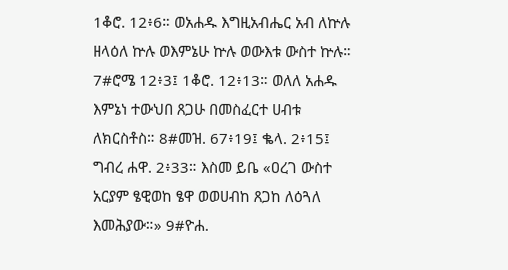1ቆሮ. 12፥6። ወአሐዱ እግዚአብሔር አብ ለኵሉ ዘላዕለ ኵሉ ወእምኔሁ ኵሉ ወውእቱ ውስተ ኵሉ። 7#ሮሜ 12፥3፤ 1ቆሮ. 12፥13። ወለለ አሐዱ እምኔነ ተውህበ ጸጋሁ በመስፈርተ ሀብቱ ለክርስቶስ። 8#መዝ. 67፥19፤ ቈላ. 2፥15፤ ግብረ ሐዋ. 2፥33። እስመ ይቤ «ዐረገ ውስተ አርያም ፄዊወከ ፄዋ ወወሀብከ ጸጋከ ለዕጓለ እመሕያው።» 9#ዮሐ.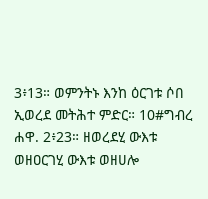3፥13። ወምንትኑ እንከ ዕርገቱ ሶበ ኢወረደ መትሕተ ምድር። 10#ግብረ ሐዋ. 2፥23። ዘወረደሂ ውእቱ ወዘዐርገሂ ውእቱ ወዘሀሎ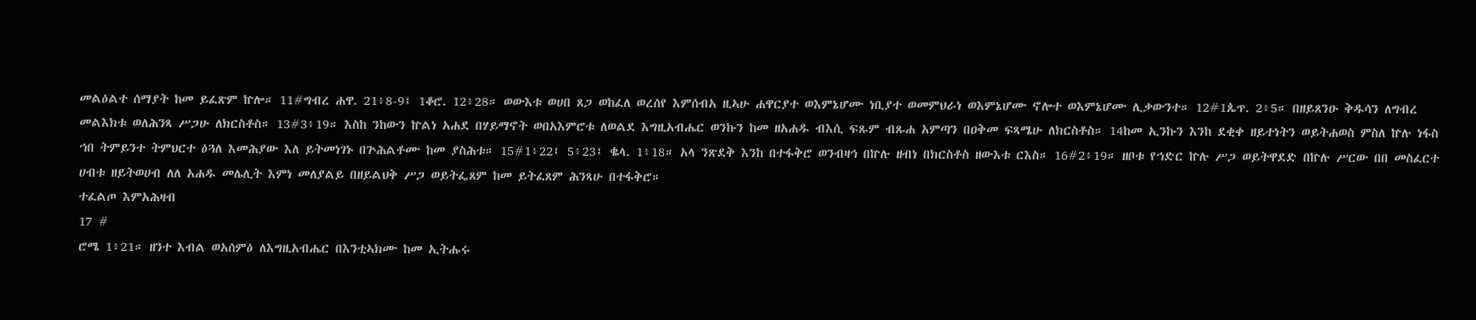መልዕልተ ሰማያት ከመ ይፈጽም ኵሎ። 11#ግብረ ሐዋ. 21፥8-9፤ 1ቆሮ. 12፥28። ወውእቱ ወሀበ ጸጋ ወከፈለ ወረሰየ እምሰብአ ዚኣሁ ሐዋርያተ ወእምኔሆሙ ነቢያተ ወመምህራነ ወእምኔሆሙ ኖሎተ ወእምኔሆሙ ሊቃውንተ። 12#1ጴጥ. 2፥5። በዘይጸንዑ ቅዱሳን ለግብረ መልእክቱ ወለሕንጻ ሥጋሁ ለክርስቶስ። 13#3፥19። እስከ ንከውን ኵልነ አሐደ በሃይማኖት ወበአእምሮቱ ለወልደ እግዚአብሔር ወንኩን ከመ ዘአሐዱ ብእሲ ፍጹም ብጹሐ አምጣን በዐቅመ ፍጻሜሁ ለክርስቶስ። 14ከመ ኢንኩን እንከ ደቂቀ ዘይተነትን ወይትሐወስ ምስለ ኵሉ ነፋስ ኀበ ትምይንተ ትምህርተ ዕጓለ እመሕያው እለ ይትመነገኑ በጕሕልቶሙ ከመ ያስሕቱ። 15#1፥22፤ 5፥23፤ ቈላ. 1፥18። አላ ንጽደቅ እንከ በተፋቅሮ ወንብዛኅ በኵሉ ዘብነ በክርስቶስ ዘውእቱ ርእስ። 16#2፥19። ዘቦቱ የኀድር ኵሉ ሥጋ ወይትዋደድ በኵሉ ሥርው በበ መስፈርተ ሀብቱ ዘይትወሀብ ለለ አሐዱ መሌሊት እምነ መለያልይ በዘይልህቅ ሥጋ ወይትፌጸም ከመ ይትፈጸም ሕንጻሁ በተፋቅሮ።
ተፈልጦ እምአሕዛብ
17 #
ሮሜ 1፥21። ዘንተ እብል ወአሰምዕ ለእግዚአብሔር በእንቲኣክሙ ከመ ኢትሑሩ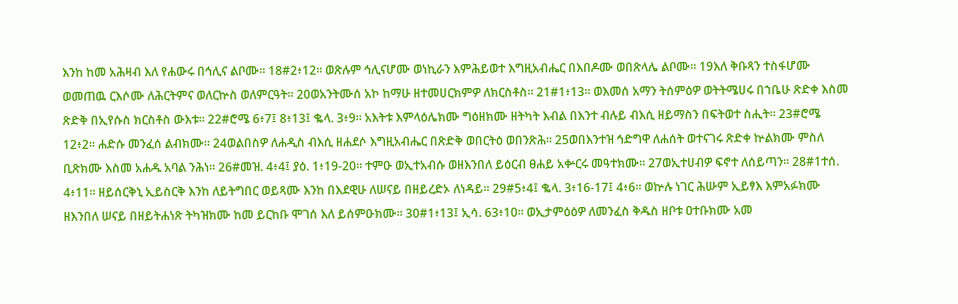እንከ ከመ አሕዛብ እለ የሐውሩ በኅሊና ልቦሙ። 18#2፥12። ወጽሉም ኅሊናሆሙ ወነኪራን እምሕይወተ እግዚአብሔር በእበዶሙ ወበጽላሌ ልቦሙ። 19እለ ቅቡጻን ተስፋሆሙ ወመጠዉ ርእሶሙ ለሕርትምና ወለርኵስ ወለምርዓት። 20ወአንትሙሰ አኮ ከማሁ ዘተመሀርክምዎ ለክርስቶስ። 21#1፥13። ወእመሰ አማን ትሰምዕዎ ወትትሜሀሩ በኀቤሁ ጽድቀ እስመ ጽድቅ በኢየሱስ ክርስቶስ ውእቱ። 22#ሮሜ 6፥7፤ 8፥13፤ ቈላ. 3፥9። አእትቱ እምላዕሌክሙ ግዕዘክሙ ዘትካት እብል በእንተ ብሉይ ብእሲ ዘይማስን በፍትወተ ስሒት። 23#ሮሜ 12፥2። ሐድሱ መንፈሰ ልብክሙ። 24ወልበስዎ ለሐዲስ ብእሲ ዘሐደሶ እግዚአብሔር በጽድቅ ወበርትዕ ወበንጽሕ። 25ወበእንተዝ ኅድግዋ ለሐሰት ወተናገሩ ጽድቀ ኵልክሙ ምስለ ቢጽክሙ እስመ አሐዱ አባል ንሕነ። 26#መዝ. 4፥4፤ ያዕ. 1፥19-20። ተምዑ ወኢተአብሱ ወዘእንበለ ይዕርብ ፀሐይ አቍርሩ መዓተክሙ። 27ወኢተሀብዎ ፍኖተ ለሰይጣን። 28#1ተሰ. 4፥11። ዘይሰርቅኒ ኢይስርቅ እንከ ለይትግበር ወይጻሙ እንከ በእደዊሁ ለሠናይ በዘይረድኦ ለነዳይ። 29#5፥4፤ ቈላ. 3፥16-17፤ 4፥6። ወኵሉ ነገር ሕሡም ኢይፃእ እምአፉክሙ ዘእንበለ ሠናይ በዘይትሐነጽ ትካዝክሙ ከመ ይርከቡ ሞገሰ እለ ይሰምዑክሙ። 30#1፥13፤ ኢሳ. 63፥10። ወኢታምዕዕዎ ለመንፈስ ቅዱስ ዘቦቱ ዐተቡክሙ አመ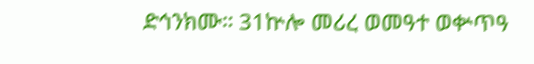ድኅንክሙ። 31ኵሎ መሪረ ወመዓተ ወቍጥዓ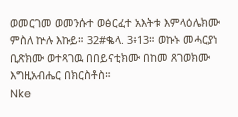ወመርገመ ወመንሱተ ወፅርፈተ አእትቱ እምላዕሌክሙ ምስለ ኵሉ እኩይ። 32#ቈላ. 3፥13። ወኩኑ መሓርያነ ቢጽክሙ ወተጻገዉ በበይናቲክሙ በከመ ጸገወክሙ እግዚአብሔር በክርስቶስ።
Nke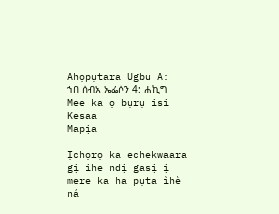Ahọpụtara Ugbu A:
ኀበ ሰብአ ኤፌሶን 4: ሐኪግ
Mee ka ọ bụrụ isi
Kesaa
Mapịa

Ịchọrọ ka echekwaara gị ihe ndị gasị ị mere ka ha pụta ìhè ná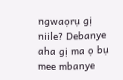ngwaọrụ gị niile? Debanye aha gị ma ọ bụ mee mbanye